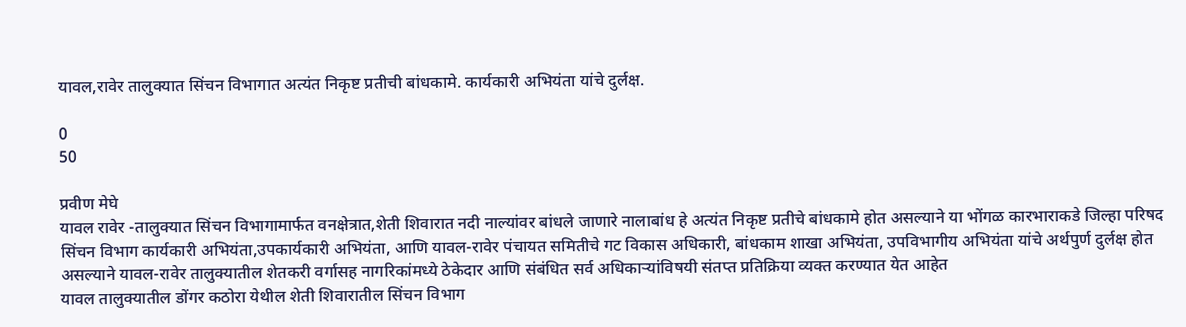यावल,रावेर तालुक्यात सिंचन विभागात अत्यंत निकृष्ट प्रतीची बांधकामे. कार्यकारी अभियंता यांचे दुर्लक्ष.

0
50

प्रवीण मेघे
यावल रावेर -तालुक्यात सिंचन विभागामार्फत वनक्षेत्रात,शेती शिवारात नदी नाल्यांवर बांधले जाणारे नालाबांध हे अत्यंत निकृष्ट प्रतीचे बांधकामे होत असल्याने या भोंगळ कारभाराकडे जिल्हा परिषद सिंचन विभाग कार्यकारी अभियंता,उपकार्यकारी अभियंता, आणि यावल-रावेर पंचायत समितीचे गट विकास अधिकारी, बांधकाम शाखा अभियंता, उपविभागीय अभियंता यांचे अर्थपुर्ण दुर्लक्ष होत असल्याने यावल-रावेर तालुक्यातील शेतकरी वर्गासह नागरिकांमध्ये ठेकेदार आणि संबंधित सर्व अधिकाऱ्यांविषयी संतप्त प्रतिक्रिया व्यक्त करण्यात येत आहेत
यावल तालुक्यातील डोंगर कठोरा येथील शेती शिवारातील सिंचन विभाग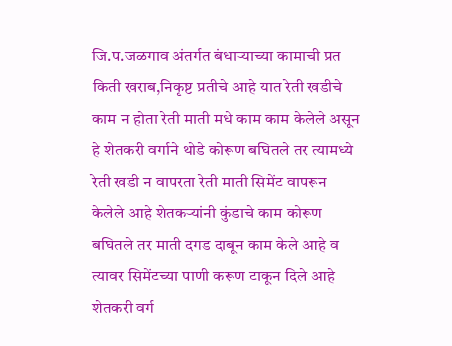जि.प.जळगाव अंतर्गत बंधाऱ्याच्या कामाची प्रत किती खराब,निकृष्ट प्रतीचे आहे यात रेती खडीचे काम न होता रेती माती मधे काम काम केलेले असून हे शेतकरी वर्गाने थोडे कोरूण बघितले तर त्यामध्ये रेती खडी न वापरता रेती माती सिमेंट वापरून केलेले आहे शेतकर्‍यांनी कुंडाचे काम कोरूण बघितले तर माती दगड दाबून काम केले आहे व त्यावर सिमेंटच्या पाणी करूण टाकून दिले आहे शेतकरी वर्ग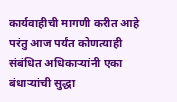कार्यवाहीची मागणी करीत आहे परंतु आज पर्यंत कोणत्याही संबंधित अधिकाऱ्यांनी एका बंधाऱ्यांची सुद्धा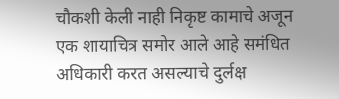चौकशी केली नाही निकृष्ट कामाचे अजून एक शायाचित्र समोर आले आहे समंधित अधिकारी करत असल्याचे दुर्लक्ष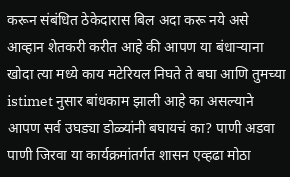करून संबंधित ठेकेदारास बिल अदा करू नये असे आव्हान शेतकरी करीत आहे की आपण या बंधाऱ्याना खोदा त्या मध्ये काय मटेरियल निघते ते बघा आणि तुमच्या istimet नुसार बांधकाम झाली आहे का असल्याने आपण सर्व उघड्या डोळ्यांनी बघायचं का? पाणी अडवा पाणी जिरवा या कार्यक्रमांतर्गत शासन एव्हढा मोठा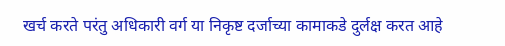खर्च करते परंतु अधिकारी वर्ग या निकृष्ट दर्जाच्या कामाकडे दुर्लक्ष करत आहे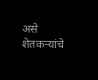असे शेतकर्‍यांचे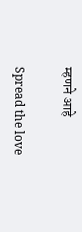म्हणने आहे

Spread the love